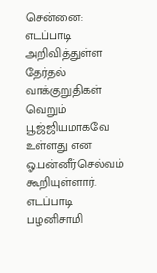சென்னை: எடப்பாடி அறிவித்துள்ள தேர்தல் வாக்குறுதிகள் வெறும் பூஜ்ஜியமாகவே உள்ளது என ஓ.பன்னீர்செல்வம் கூறியுள்ளார். எடப்பாடி பழனிசாமி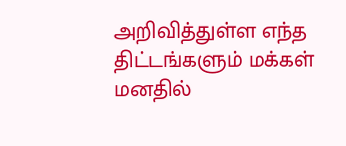அறிவித்துள்ள எந்த திட்டங்களும் மக்கள் மனதில்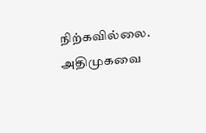நிற்கவில்லை. அதிமுகவை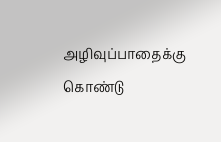அழிவுப்பாதைக்கு கொண்டு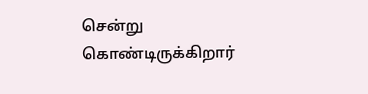சென்று கொண்டிருக்கிறார்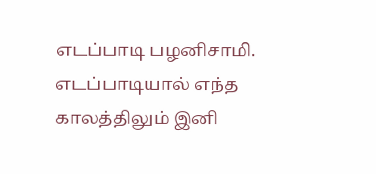எடப்பாடி பழனிசாமி. எடப்பாடியால் எந்த காலத்திலும் இனி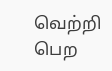வெற்றி பெற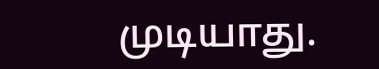முடியாது.